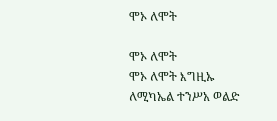ሞኦ ለሞት

ሞኦ ለሞት
ሞኦ ለሞት እግዚኡ ለሚካኤል ተንሥአ ወልድ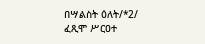በሣልስት ዕለት/*2/
ፈጺሞ ሥርዐተ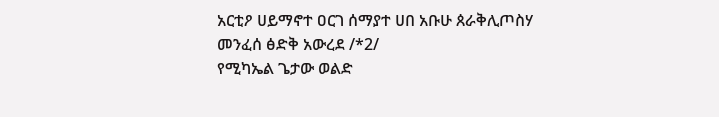አርቲዖ ሀይማኖተ ዐርገ ሰማያተ ሀበ አቡሁ ጰራቅሊጦስሃ መንፈሰ ፅድቅ አውረደ /*2/
የሚካኤል ጌታው ወልድ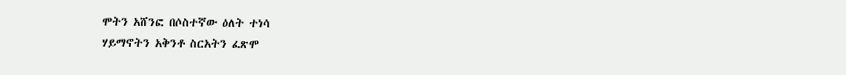ሞትን አሸንፎ በሶስተኛው ዕለት ተነሳ
ሃይማኖትን አቅንቶ ስርአትን ፈጽሞ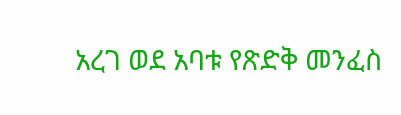አረገ ወደ አባቱ የጽድቅ መንፈስ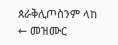ጰራቅሊጦስንም ላከ
← መዝሙር